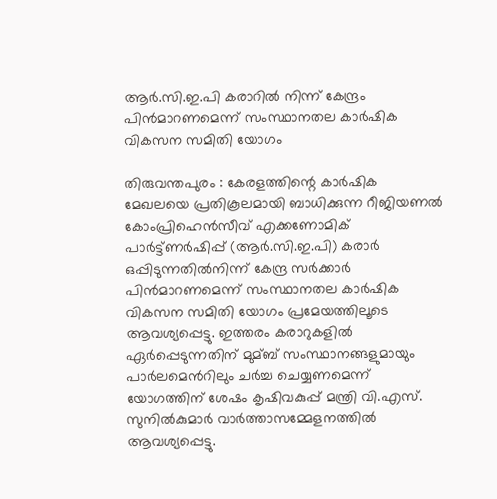ആര്‍.സി.ഇ.പി കരാറില്‍ നിന്ന് കേന്ദ്രം പിന്‍മാറണമെന്ന് സംസ്ഥാനതല കാര്‍ഷിക വികസന സമിതി യോഗം

തിരുവന്തപുരം : കേരളത്തിന്റെ കാര്‍ഷിക മേഖലയെ പ്രതികൂലമായി ബാധിക്കുന്ന റീജിയണല്‍ കോംപ്രിഹെന്‍സീവ് എക്കണോമിക് പാര്‍ട്ട്ണര്‍ഷിപ്പ് (ആര്‍.സി.ഇ.പി) കരാര്‍ ഒപ്പിടുന്നതില്‍നിന്ന് കേന്ദ്ര സര്‍ക്കാര്‍ പിന്‍മാറണമെന്ന് സംസ്ഥാനതല കാര്‍ഷിക വികസന സമിതി യോഗം പ്രമേയത്തിലൂടെ ആവശ്യപ്പെട്ടു. ഇത്തരം കരാറുകളില്‍ ഏര്‍പ്പെടുന്നതിന് മുമ്ബ് സംസ്ഥാനങ്ങളുമായും പാര്‍ലമെന്‍റിലും ചര്‍ച്ച ചെയ്യണമെന്ന് യോഗത്തിന് ശേഷം കൃഷിവകുപ്പ് മന്ത്രി വി.എസ്. സുനില്‍കുമാര്‍ വാര്‍ത്താസമ്മേളനത്തില്‍ ആവശ്യപ്പെട്ടു.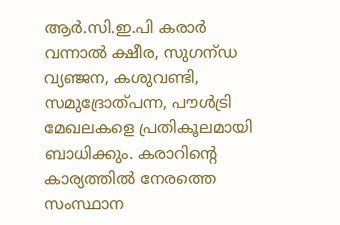ആര്‍.സി.ഇ.പി കരാര്‍ വന്നാല്‍ ക്ഷീര, സുഗന്ഡ വ്യഞ്ജന, കശുവണ്ടി, സമുദ്രോത്പന്ന, പൗള്‍ട്രി മേഖലകളെ പ്രതികൂലമായി ബാധിക്കും. കരാറിന്റെ കാര്യത്തില്‍ നേരത്തെ സംസ്ഥാന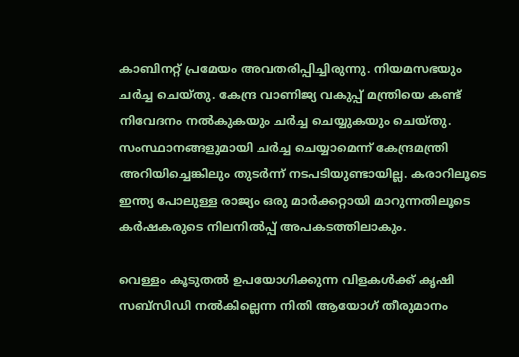കാബിനറ്റ് പ്രമേയം അവതരിപ്പിച്ചിരുന്നു. നിയമസഭയും ചര്‍ച്ച ചെയ്തു. കേന്ദ്ര വാണിജ്യ വകുപ്പ് മന്ത്രിയെ കണ്ട് നിവേദനം നല്‍കുകയും ചര്‍ച്ച ചെയ്യുകയും ചെയ്തു. സംസ്ഥാനങ്ങളുമായി ചര്‍ച്ച ചെയ്യാമെന്ന് കേന്ദ്രമന്ത്രി അറിയിച്ചെങ്കിലും തുടര്‍ന്ന് നടപടിയുണ്ടായില്ല. കരാറിലൂടെ ഇന്ത്യ പോലുള്ള രാജ്യം ഒരു മാര്‍ക്കറ്റായി മാറുന്നതിലൂടെ കര്‍ഷകരുടെ നിലനില്‍പ്പ് അപകടത്തിലാകും.

വെള്ളം കൂടുതല്‍ ഉപയോഗിക്കുന്ന വിളകള്‍ക്ക് കൃഷി സബ്സിഡി നല്‍കില്ലെന്ന നിതി ആയോഗ് തീരുമാനം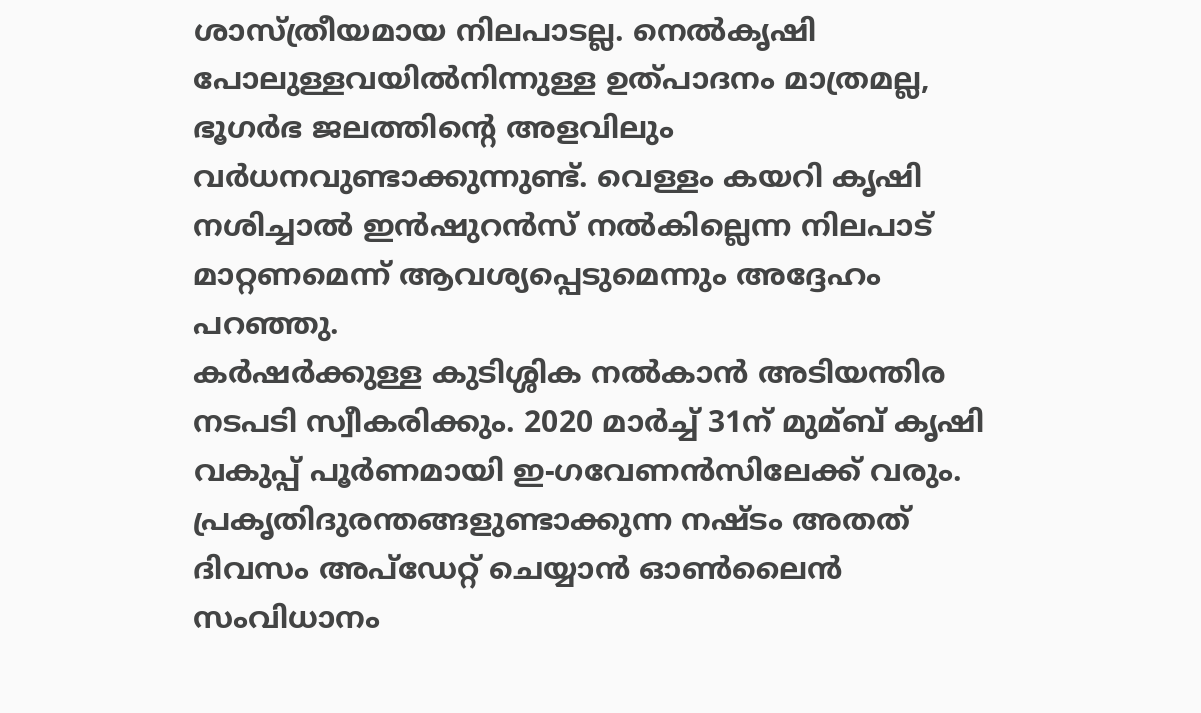ശാസ്ത്രീയമായ നിലപാടല്ല. നെല്‍കൃഷി പോലുള്ളവയില്‍നിന്നുള്ള ഉത്പാദനം മാത്രമല്ല, ഭൂഗര്‍ഭ ജലത്തിന്റെ അളവിലും വര്‍ധനവുണ്ടാക്കുന്നുണ്ട്. വെള്ളം കയറി കൃഷി നശിച്ചാല്‍ ഇന്‍ഷുറന്‍സ് നല്‍കില്ലെന്ന നിലപാട് മാറ്റണമെന്ന് ആവശ്യപ്പെടുമെന്നും അദ്ദേഹം പറഞ്ഞു.
കര്‍ഷര്‍ക്കുള്ള കുടിശ്ശിക നല്‍കാന്‍ അടിയന്തിര നടപടി സ്വീകരിക്കും. 2020 മാര്‍ച്ച്‌ 31ന് മുമ്ബ് കൃഷി വകുപ്പ് പൂര്‍ണമായി ഇ-ഗവേണന്‍സിലേക്ക് വരും. പ്രകൃതിദുരന്തങ്ങളുണ്ടാക്കുന്ന നഷ്ടം അതത് ദിവസം അപ്ഡേറ്റ് ചെയ്യാന്‍ ഓണ്‍ലൈന്‍ സംവിധാനം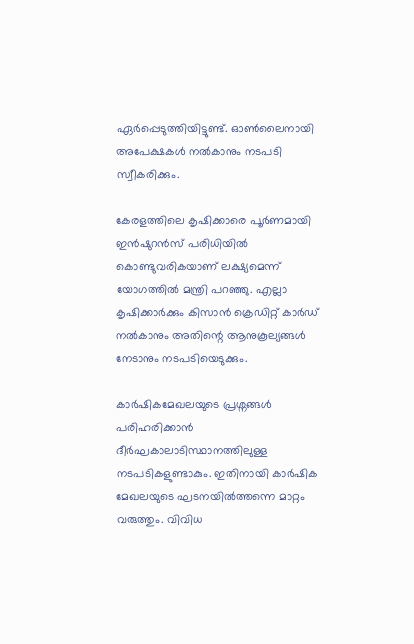ഏര്‍പ്പെടുത്തിയിട്ടുണ്ട്. ഓണ്‍ലൈനായി അപേക്ഷകള്‍ നല്‍കാനും നടപടി സ്വീകരിക്കും.

കേരളത്തിലെ കൃഷിക്കാരെ പൂര്‍ണമായി ഇന്‍ഷുറന്‍സ് പരിധിയില്‍ കൊണ്ടുവരികയാണ് ലക്ഷ്യമെന്ന് യോഗത്തില്‍ മന്ത്രി പറഞ്ഞു. എല്ലാ കൃഷിക്കാര്‍ക്കും കിസാന്‍ ക്രെഡിറ്റ് കാര്‍ഡ് നല്‍കാനും അതിന്റെ ആനുകൂല്യങ്ങള്‍ നേടാനും നടപടിയെടുക്കും.

കാര്‍ഷികമേഖലയുടെ പ്രശ്നങ്ങള്‍ പരിഹരിക്കാന്‍ ദീര്‍ഘകാലാടിസ്ഥാനത്തിലുള്ള നടപടികളുണ്ടാകും. ഇതിനായി കാര്‍ഷിക മേഖലയുടെ ഘടനയില്‍ത്തന്നെ മാറ്റം വരുത്തും. വിവിധ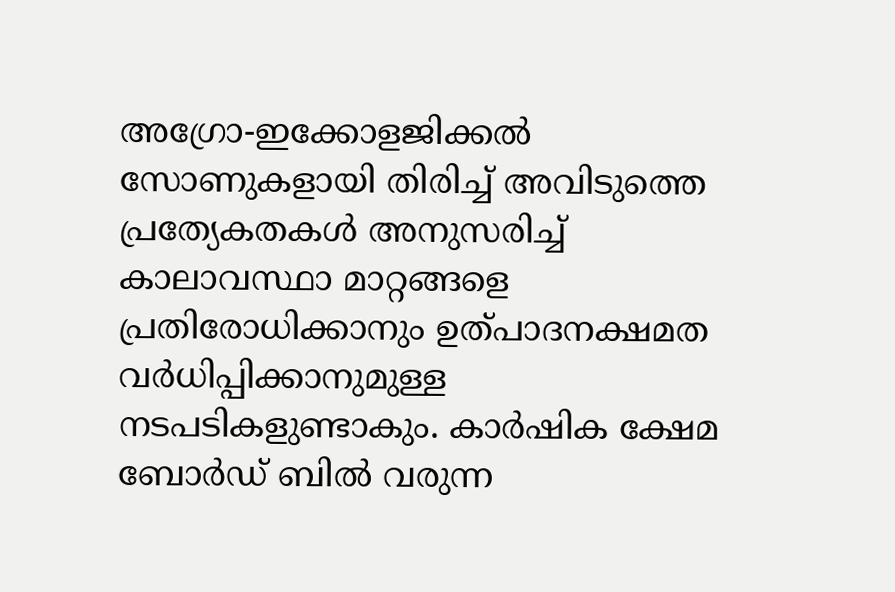അഗ്രോ-ഇക്കോളജിക്കല്‍ സോണുകളായി തിരിച്ച്‌ അവിടുത്തെ പ്രത്യേകതകള്‍ അനുസരിച്ച്‌ കാലാവസ്ഥാ മാറ്റങ്ങളെ പ്രതിരോധിക്കാനും ഉത്പാദനക്ഷമത വര്‍ധിപ്പിക്കാനുമുള്ള നടപടികളുണ്ടാകും. കാര്‍ഷിക ക്ഷേമ ബോര്‍ഡ് ബില്‍ വരുന്ന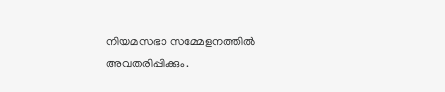നിയമസഭാ സമ്മേളനത്തില്‍ അവതരിപ്പിക്കും.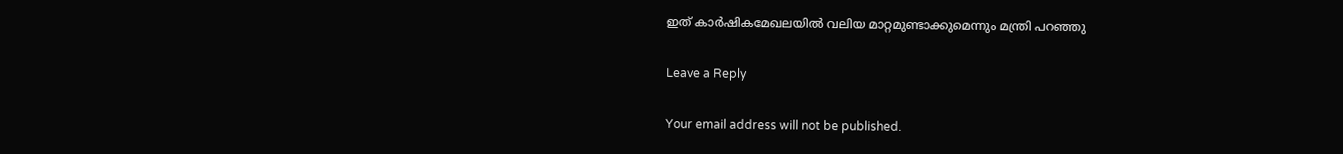ഇത് കാര്‍ഷികമേഖലയില്‍ വലിയ മാറ്റമുണ്ടാക്കുമെന്നും മന്ത്രി പറഞ്ഞു

Leave a Reply

Your email address will not be published.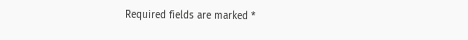Required fields are marked *